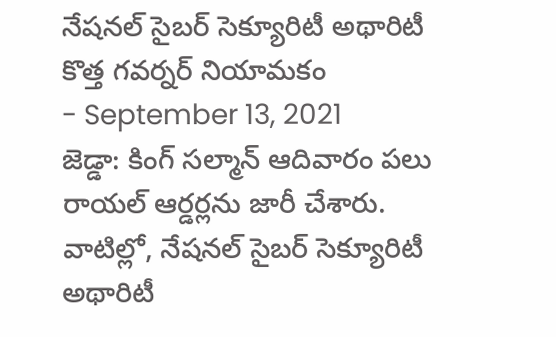నేషనల్ సైబర్ సెక్యూరిటీ అథారిటీ కొత్త గవర్నర్ నియామకం
- September 13, 2021
జెడ్డా: కింగ్ సల్మాన్ ఆదివారం పలు రాయల్ ఆర్డర్లను జారీ చేశారు. వాటిల్లో, నేషనల్ సైబర్ సెక్యూరిటీ అథారిటీ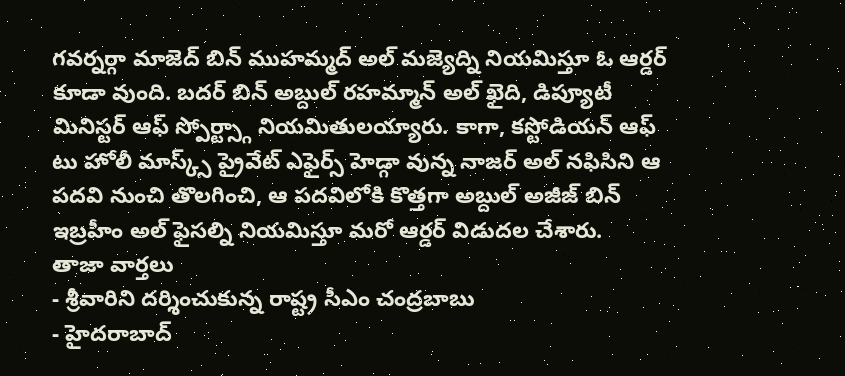గవర్నర్గా మాజెద్ బిన్ ముహమ్మద్ అల్ మజ్యెద్ని నియమిస్తూ ఓ ఆర్డర్ కూడా వుంది. బదర్ బిన్ అబ్దుల్ రహమ్మాన్ అల్ ఖైది, డిప్యూటీ మినిస్టర్ ఆఫ్ స్పోర్ట్స్గా నియమితులయ్యారు. కాగా, కస్టోడియన్ ఆఫ్ టు హోలీ మాస్క్స్ ప్రైవేట్ ఎఫైర్స్ హెడ్గా వున్న నాజర్ అల్ నఫిసిని ఆ పదవి నుంచి తొలగించి, ఆ పదవిలోకి కొత్తగా అబ్దుల్ అజీజ్ బిన్ ఇబ్రహీం అల్ ఫైసల్ని నియమిస్తూ మరో ఆర్డర్ విడుదల చేశారు.
తాజా వార్తలు
- శ్రీవారిని దర్శించుకున్న రాష్ట్ర సీఎం చంద్రబాబు
- హైదరాబాద్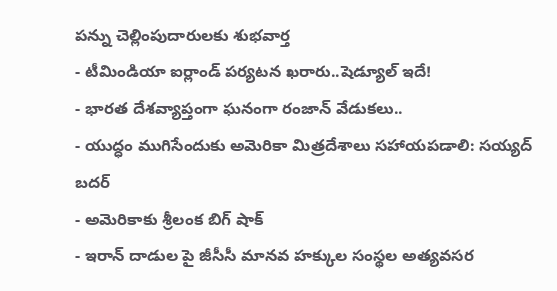పన్ను చెల్లింపుదారులకు శుభవార్త
- టీమిండియా ఐర్లాండ్ పర్యటన ఖరారు..షెడ్యూల్ ఇదే!
- భారత దేశవ్యాప్తంగా ఘనంగా రంజాన్ వేడుకలు..
- యుద్ధం ముగిసేందుకు అమెరికా మిత్రదేశాలు సహాయపడాలి: సయ్యద్ బదర్
- అమెరికాకు శ్రీలంక బిగ్ షాక్
- ఇరాన్ దాడుల పై జీసీసీ మానవ హక్కుల సంస్థల అత్యవసర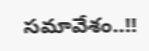సమావేశం..!!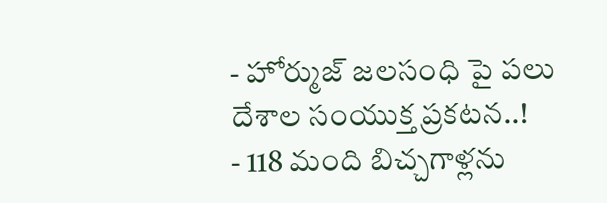- హోర్ముజ్ జలసంధి పై పలు దేశాల సంయుక్త ప్రకటన..!
- 118 మంది బిచ్చగాళ్లను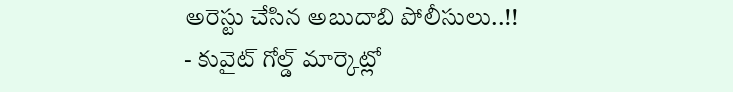అరెస్టు చేసిన అబుదాబి పోలీసులు..!!
- కువైట్ గోల్డ్ మార్కెట్లో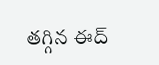తగ్గిన ఈద్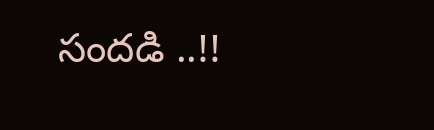సందడి ..!!